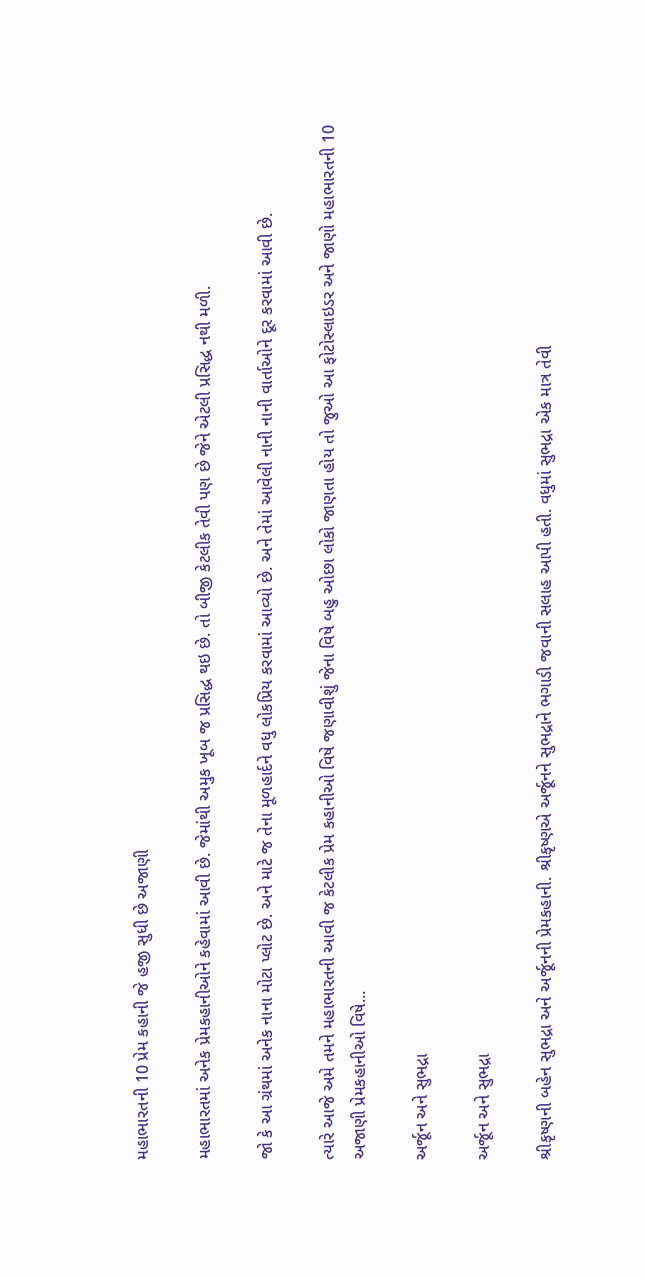મહાભારતની 10 પ્રેમ કહાની જે હજી સુધી છે અજાણી

મહાભારતમાં અનેક પ્રેમકહાનીઓને કહેવામાં આવી છે. જેમાંથી અમુક ખૂબ જ પ્રસિદ્ધ થઇ છે. તો બીજી કેટલીક તેવી પણ છે જેને એટલી પ્રસિદ્ધ નથી મળી.

જો કે આ ગ્રંથમાં અનેક નાના મોટા પ્લોટ છે. અને માટે જ તેના મૂળહાર્દને વધુ લોકપ્રિય કરવામાં આવ્યો છે. અને તેમાં આવેલી નાની નાની વાર્તાઓને દૂર કરવામાં આવી છે.

ત્યારે આજે અમે તમને મહાભારતની આવી જ કેટલીક પ્રેમ કહાનીઓ વિષે જણાવીશું જેના વિષે બહુ ઓછા લોકો જાણતા હોય તો જુઓ આ ફોટોસ્લાઇડર અને જાણો મહાભારતની 10 અજાણી પ્રેમકહાનીઓ વિષે...

અર્જૂન અને સુભદ્રા

અર્જૂન અને સુભદ્રા

શ્રીકૃષ્ણની બહેન સુભદ્રા અને અર્જૂનની પ્રેમકહાની. શ્રીકૃષ્ણએ અર્જૂનને સુભદ્રાને ભગાડી જવાની સલાહ આપી હતી. વધુમાં સુભદ્રા એક માત્ર તેવી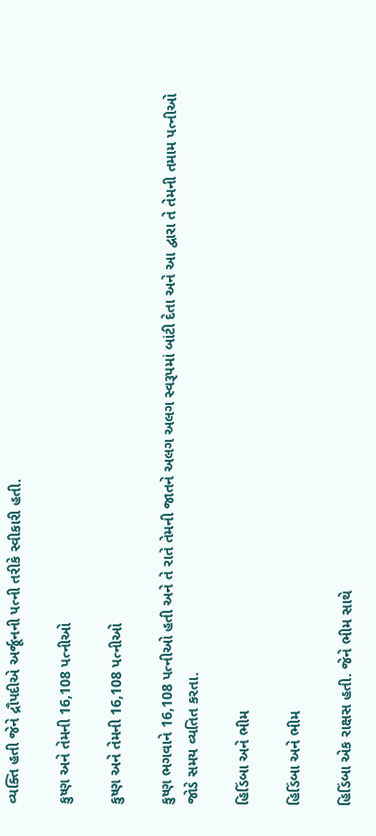વ્યક્તિ હતી જેને દ્રૌપદીએ અર્જૂનની પત્ની તરીકે સ્વીકારી હતી.

કુષ્ણ અને તેમની 16,108 પત્નીઓ

કુષ્ણ અને તેમની 16,108 પત્નીઓ

કુષ્ણ ભગવાને 16,108 પત્નીઓ હતી અને તે રાતે તેમની જાતને અલગ અલગ સ્વરૂપમાં બાંટી દેતા અને આ દ્વારા તે તેમની તમામ પત્નીઓ જોડે સમય વ્યતિત કરતા.

હિડિંબા અને ભીમ

હિડિંબા અને ભીમ

હિડિંબા એક રાક્ષસ હતી. જેને ભીમ સાથે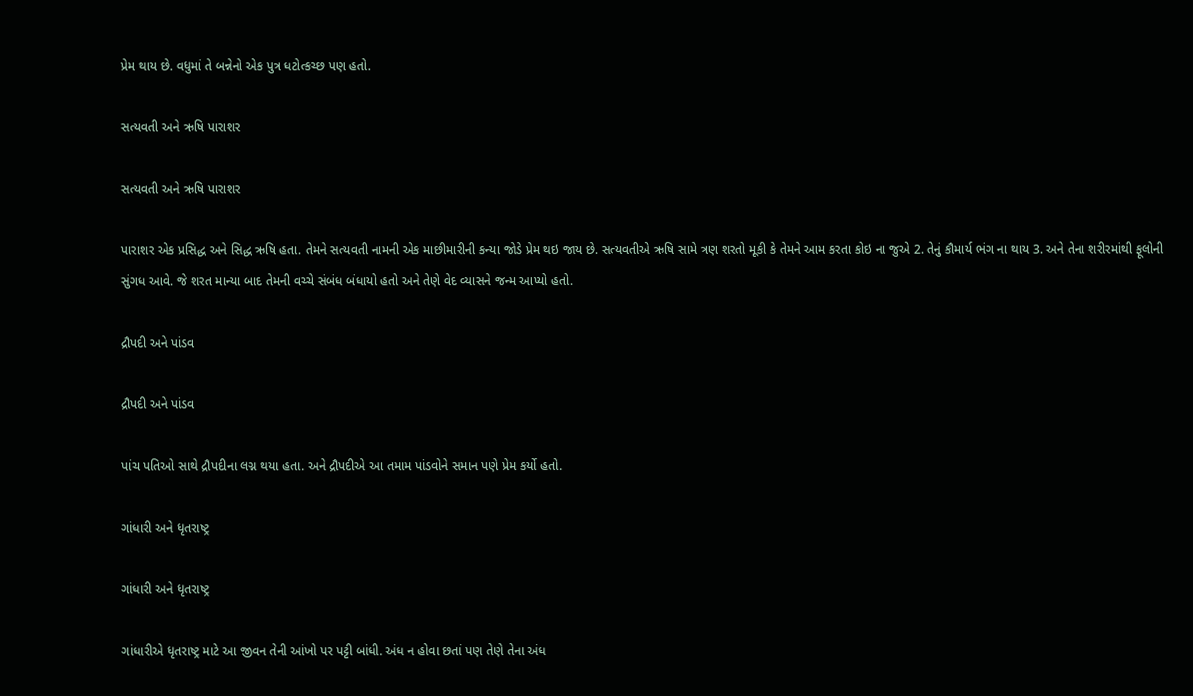પ્રેમ થાય છે. વધુમાં તે બન્નેનો એક પુત્ર ધટોત્કચ્છ પણ હતો.

સત્યવતી અને ઋષિ પારાશર

સત્યવતી અને ઋષિ પારાશર

પારાશર એક પ્રસિદ્ધ અને સિદ્ધ ઋષિ હતા. તેમને સત્યવતી નામની એક માછીમારીની કન્યા જોડે પ્રેમ થઇ જાય છે. સત્યવતીએ ઋષિ સામે ત્રણ શરતો મૂકી કે તેમને આમ કરતા કોઇ ના જુએ 2. તેનું કૌમાર્ય ભંગ ના થાય 3. અને તેના શરીરમાંથી ફૂલોની સુંગધ આવે. જે શરત માન્યા બાદ તેમની વચ્ચે સંબંધ બંધાયો હતો અને તેણે વેદ વ્યાસને જન્મ આપ્યો હતો.

દ્રૌપદી અને પાંડવ

દ્રૌપદી અને પાંડવ

પાંચ પતિઓ સાથે દ્રૌપદીના લગ્ન થયા હતા. અને દ્રૌપદીએ આ તમામ પાંડવોને સમાન પણે પ્રેમ કર્યો હતો.

ગાંધારી અને ધૃતરાષ્ટ્ર

ગાંધારી અને ધૃતરાષ્ટ્ર

ગાંધારીએ ધૃતરાષ્ટ્ર માટે આ જીવન તેની આંખો પર પટ્ટી બાંધી. અંધ ન હોવા છતાં પણ તેણે તેના અંધ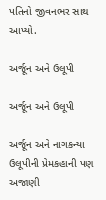પતિનો જીવનભર સાથ આપ્યો.

અર્જૂન અને ઉલૂપી

અર્જૂન અને ઉલૂપી

અર્જૂન અને નાગકન્યા ઉલૂપીની પ્રેમકહાની પણ અજાણી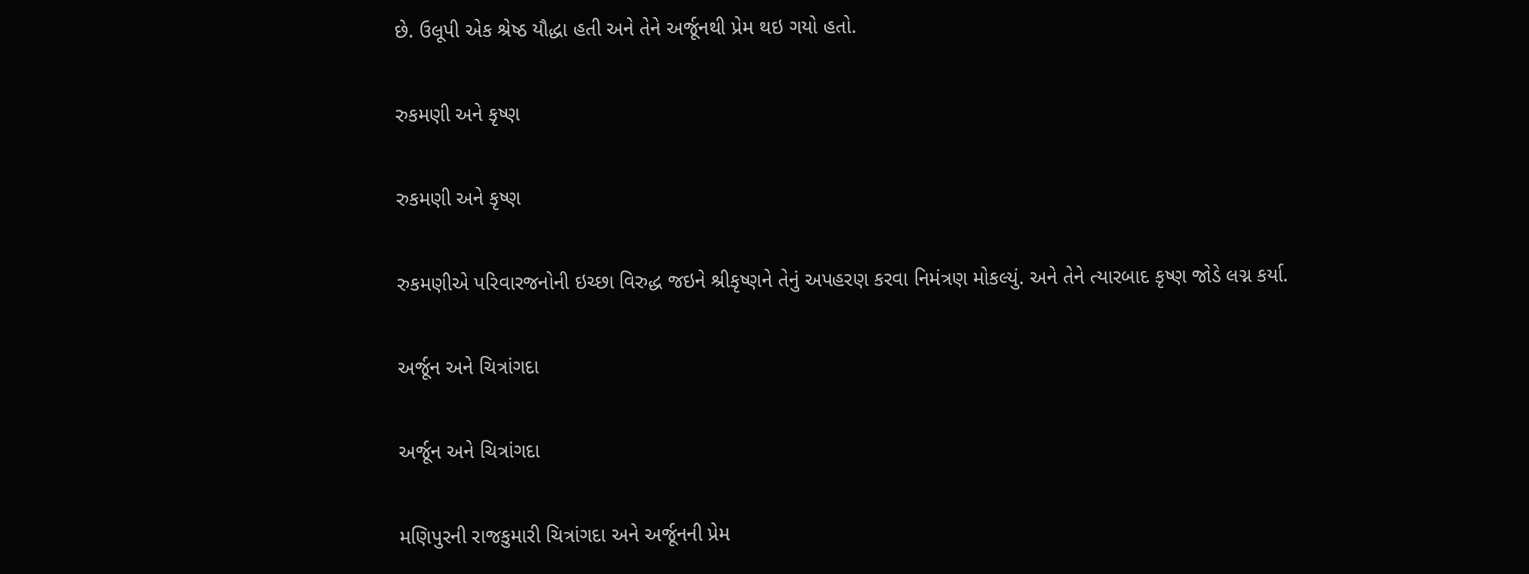છે. ઉલૂપી એક શ્રેષ્ઠ યૌદ્ધા હતી અને તેને અર્જૂનથી પ્રેમ થઇ ગયો હતો.

રુકમણી અને કૃષ્ણ

રુકમણી અને કૃષ્ણ

રુકમણીએ પરિવારજનોની ઇચ્છા વિરુદ્ધ જઇને શ્રીકૃષ્ણને તેનું અપહરણ કરવા નિમંત્રણ મોકલ્યું. અને તેને ત્યારબાદ કૃષ્ણ જોડે લગ્ન કર્યા.

અર્જૂન અને ચિત્રાંગદા

અર્જૂન અને ચિત્રાંગદા

મણિપુરની રાજકુમારી ચિત્રાંગદા અને અર્જૂનની પ્રેમ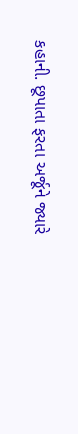કહાની. છૂપાતા ફરતા અર્જૂને જ્યારે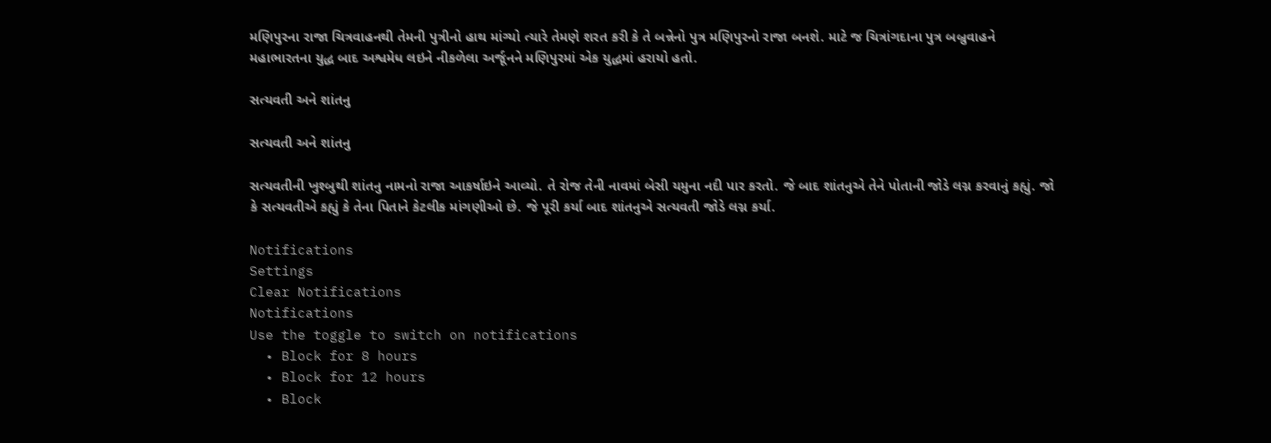મણિપુરના રાજા ચિત્રવાહનથી તેમની પુત્રીનો હાથ માંગ્યો ત્યારે તેમણે શરત કરી કે તે બન્નેનો પુત્ર મણિપુરનો રાજા બનશે. માટે જ ચિત્રાંગદાના પુત્ર બબ્રુવાહને મહાભારતના યુદ્ધ બાદ અશ્વમેધ લઇને નીકળેલા અર્જૂનને મણિપુરમાં એક યુદ્ધમાં હરાયો હતો.

સત્યવતી અને શાંતનુ

સત્યવતી અને શાંતનુ

સત્યવતીની ખુશ્બુથી શાંતનુ નામનો રાજા આકર્ષાઇને આવ્યો. તે રોજ તેની નાવમાં બેસી યમુના નદી પાર કરતો. જે બાદ શાંતનુએ તેને પોતાની જોડે લગ્ન કરવાનું કહ્યું. જો કે સત્યવતીએ કહ્યું કે તેના પિતાને કેટલીક માંગણીઓ છે. જે પૂરી કર્યા બાદ શાંતનુએ સત્યવતી જોડે લગ્ન કર્યા.

Notifications
Settings
Clear Notifications
Notifications
Use the toggle to switch on notifications
  • Block for 8 hours
  • Block for 12 hours
  • Block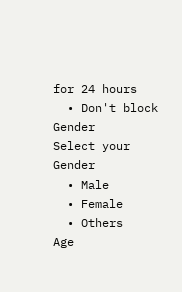for 24 hours
  • Don't block
Gender
Select your Gender
  • Male
  • Female
  • Others
Age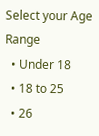Select your Age Range
  • Under 18
  • 18 to 25
  • 26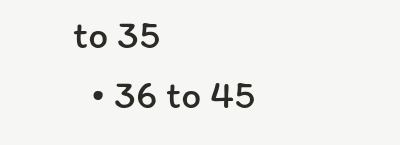to 35
  • 36 to 45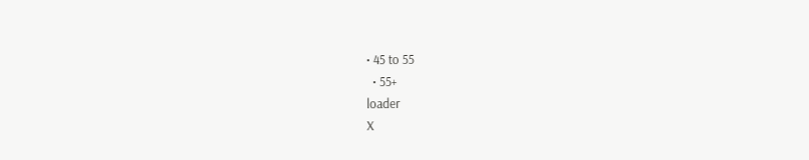• 45 to 55
  • 55+
loader
X